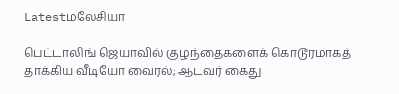Latestமலேசியா

பெட்டாலிங் ஜெயாவில் குழந்தைகளைக் கொடூரமாகத் தாக்கிய வீடியோ வைரல்; ஆடவர் கைது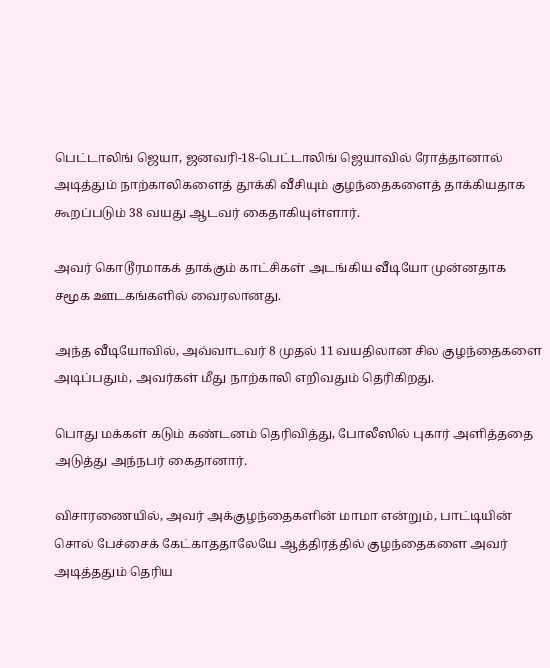பெட்டாலிங் ஜெயா, ஜனவரி-18-பெட்டாலிங் ஜெயாவில் ரோத்தானால் அடித்தும் நாற்காலிகளைத் தூக்கி வீசியும் குழந்தைகளைத் தாக்கியதாக கூறப்படும் 38 வயது ஆடவர் கைதாகியுள்ளார்.

அவர் கொடூரமாகக் தாக்கும் காட்சிகள் அடங்கிய வீடியோ முன்னதாக சமூக ஊடகங்களில் வைரலானது.

அந்த வீடியோவில், அவ்வாடவர் 8 முதல் 11 வயதிலான சில குழந்தைகளை அடிப்பதும், அவர்கள் மீது நாற்காலி எறிவதும் தெரிகிறது.

பொது மக்கள் கடும் கண்டனம் தெரிவித்து, போலீஸில் புகார் அளித்ததை அடுத்து அந்நபர் கைதானார்.

விசாரணையில், அவர் அக்குழந்தைகளின் மாமா என்றும், பாட்டியின் சொல் பேச்சைக் கேட்காததாலேயே ஆத்திரத்தில் குழந்தைகளை அவர் அடித்ததும் தெரிய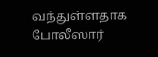வந்துள்ளதாக போலீஸார்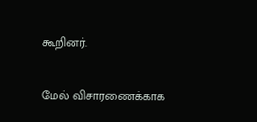கூறினர்.

மேல் விசாரணைக்காக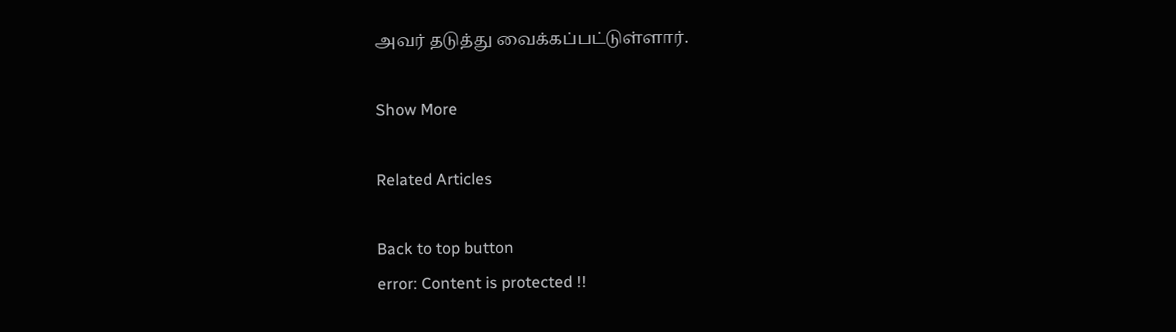அவர் தடுத்து வைக்கப்பட்டுள்ளார்.

Show More

Related Articles

Back to top button
error: Content is protected !!